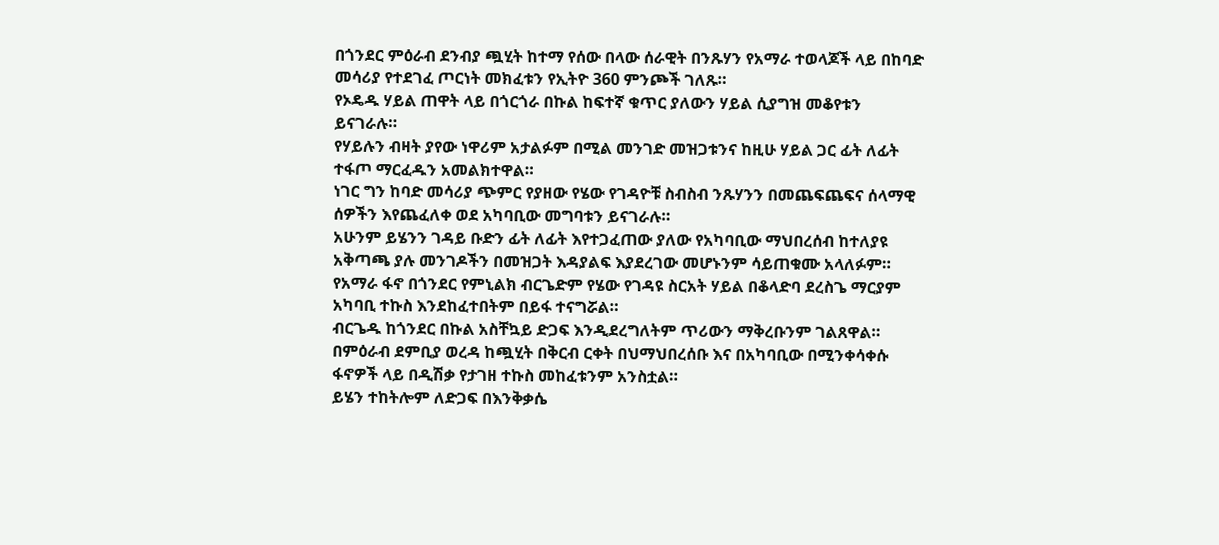በጎንደር ምዕራብ ደንብያ ጯሂት ከተማ የሰው በላው ሰራዊት በንጹሃን የአማራ ተወላጆች ላይ በከባድ መሳሪያ የተደገፈ ጦርነት መክፈቱን የኢትዮ 360 ምንጮች ገለጹ።
የኦዴዱ ሃይል ጠዋት ላይ በጎርጎራ በኩል ከፍተኛ ቁጥር ያለውን ሃይል ሲያግዝ መቆየቱን ይናገራሉ።
የሃይሉን ብዛት ያየው ነዋሪም አታልፉም በሚል መንገድ መዝጋቱንና ከዚሁ ሃይል ጋር ፊት ለፊት ተፋጦ ማርፈዱን አመልክተዋል።
ነገር ግን ከባድ መሳሪያ ጭምር የያዘው የሄው የገዳዮቹ ስብስብ ንጹሃንን በመጨፍጨፍና ሰላማዊ ሰዎችን እየጨፈለቀ ወደ አካባቢው መግባቱን ይናገራሉ።
አሁንም ይሄንን ገዳይ ቡድን ፊት ለፊት እየተጋፈጠው ያለው የአካባቢው ማህበረሰብ ከተለያዩ አቅጣጫ ያሉ መንገዶችን በመዝጋት እዳያልፍ እያደረገው መሆኑንም ሳይጠቁሙ አላለፉም።
የአማራ ፋኖ በጎንደር የምኒልክ ብርጌድም የሄው የገዳዩ ስርአት ሃይል በቆላድባ ደረስጌ ማርያም አካባቢ ተኩስ እንደከፈተበትም በይፋ ተናግሯል።
ብርጌዱ ከጎንደር በኩል አስቸኳይ ድጋፍ እንዲደረግለትም ጥሪውን ማቅረቡንም ገልጸዋል።
በምዕራብ ደምቢያ ወረዳ ከጯሂት በቅርብ ርቀት በህማህበረሰቡ እና በአካባቢው በሚንቀሳቀሱ ፋኖዎች ላይ በዲሽቃ የታገዘ ተኩስ መከፈቱንም አንስቷል።
ይሄን ተከትሎም ለድጋፍ በእንቅቃሴ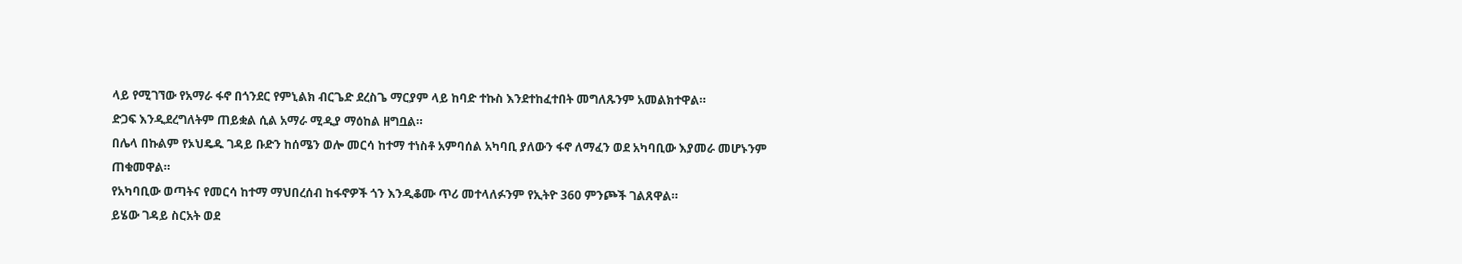ላይ የሚገኘው የአማራ ፋኖ በጎንደር የምኒልክ ብርጌድ ደረስጌ ማርያም ላይ ከባድ ተኩስ እንደተከፈተበት መግለጹንም አመልክተዋል።
ድጋፍ እንዲደረግለትም ጠይቋል ሲል አማራ ሚዲያ ማዕከል ዘግቧል።
በሌላ በኩልም የኦህዴዱ ገዳይ ቡድን ከሰሜን ወሎ መርሳ ከተማ ተነስቶ አምባሰል አካባቢ ያለውን ፋኖ ለማፈን ወደ አካባቢው እያመራ መሆኑንም ጠቁመዋል።
የአካባቢው ወጣትና የመርሳ ከተማ ማህበረሰብ ከፋኖዎች ጎን እንዲቆሙ ጥሪ መተላለፉንም የኢትዮ 360 ምንጮች ገልጸዋል።
ይሄው ገዳይ ስርአት ወደ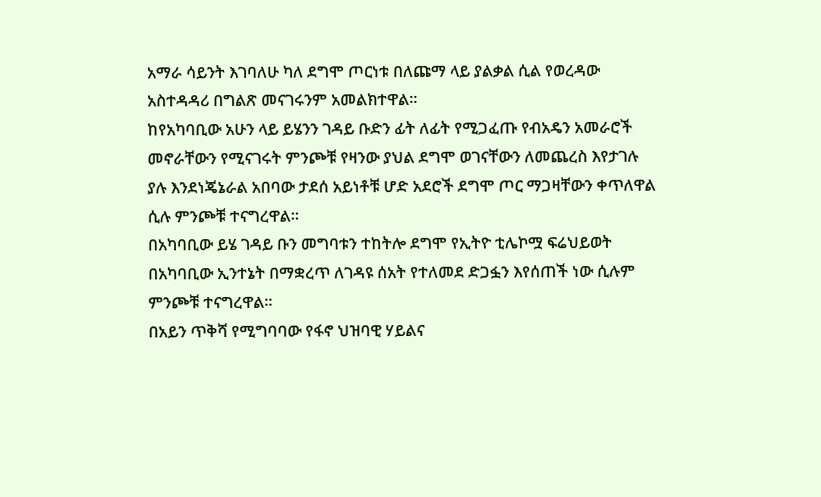አማራ ሳይንት እገባለሁ ካለ ደግሞ ጦርነቱ በለጩማ ላይ ያልቃል ሲል የወረዳው አስተዳዳሪ በግልጽ መናገሩንም አመልክተዋል።
ከየአካባቢው አሁን ላይ ይሄንን ገዳይ ቡድን ፊት ለፊት የሚጋፈጡ የብአዴን አመራሮች መኖራቸውን የሚናገሩት ምንጮቹ የዛንው ያህል ደግሞ ወገናቸውን ለመጨረስ እየታገሉ ያሉ እንደነጄኔራል አበባው ታደሰ አይነቶቹ ሆድ አደሮች ደግሞ ጦር ማጋዛቸውን ቀጥለዋል ሲሉ ምንጮቹ ተናግረዋል።
በአካባቢው ይሄ ገዳይ ቡን መግባቱን ተከትሎ ደግሞ የኢትዮ ቲሌኮሟ ፍሬህይወት በአካባቢው ኢንተኔት በማቋረጥ ለገዳዩ ሰአት የተለመደ ድጋፏን እየሰጠች ነው ሲሉም ምንጮቹ ተናግረዋል።
በአይን ጥቅሻ የሚግባባው የፋኖ ህዝባዊ ሃይልና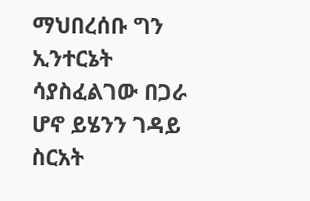ማህበረሰቡ ግን ኢንተርኔት ሳያስፈልገው በጋራ ሆኖ ይሄንን ገዳይ ስርአት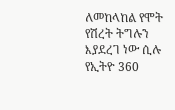ለመከላከል የሞት የሽረት ትግሉን እያደረገ ነው ሲሉ የኢትዮ 360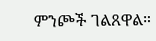ምንጮች ገልጸዋል።